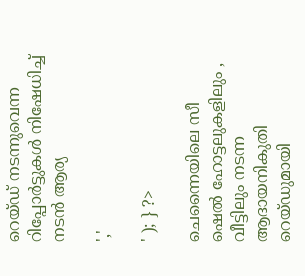റെയ്ഡ് നടന്നുവെന്ന റിപ്പോര്‍ട്ടുകള്‍ നിഷേധിച്ച് നടന്‍ ആര്യ

','

' ); } ?>

ചെന്നൈയിലെ സീ ഷെല്‍ ഹോട്ടലുകളിലും , വീട്ടിലും നടന്ന ആദായനികുതി റെയ്ഡുമായി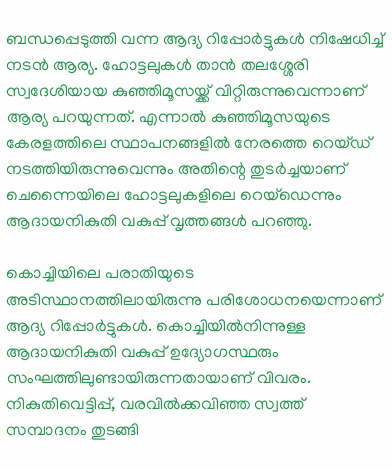ബന്ധപ്പെടുത്തി വന്ന ആദ്യ റിപ്പോർട്ടുകൾ നിഷേധിച്ച് നടൻ ആര്യ. ഹോട്ടലുകള്‍ താന്‍ തലശ്ശേരി സ്വദേശിയായ കുഞ്ഞിമൂസയ്ക്ക് വിറ്റിരുന്നുവെന്നാണ് ആര്യ പറയുന്നത്. എന്നാൽ കുഞ്ഞിമൂസയുടെ കേരളത്തിലെ സ്ഥാപനങ്ങളില്‍ നേരത്തെ റെയ്ഡ് നടത്തിയിരുന്നുവെന്നും അതിന്റെ തുടര്‍ച്ചയാണ് ചെന്നൈയിലെ ഹോട്ടലുകളിലെ റെയ്‌ഡെന്നും ആദായനികുതി വകുപ്പ് വൃത്തങ്ങള്‍ പറഞ്ഞു.

കൊച്ചിയിലെ പരാതിയുടെ അടിസ്ഥാനത്തിലായിരുന്നു പരിശോധനയെന്നാണ് ആദ്യ റിപ്പോര്‍ട്ടുകള്‍. കൊച്ചിയില്‍നിന്നുള്ള ആദായനികുതി വകുപ്പ് ഉദ്യോഗസ്ഥരും സംഘത്തിലുണ്ടായിരുന്നതായാണ് വിവരം. നികുതിവെട്ടിപ്പ്, വരവില്‍ക്കവിഞ്ഞ സ്വത്ത് സമ്പാദനം തുടങ്ങി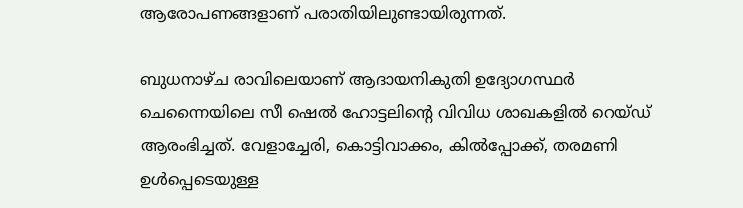ആരോപണങ്ങളാണ് പരാതിയിലുണ്ടായിരുന്നത്.

ബുധനാഴ്ച രാവിലെയാണ് ആദായനികുതി ഉദ്യോഗസ്ഥര്‍ ചെന്നൈയിലെ സീ ഷെല്‍ ഹോട്ടലിന്റെ വിവിധ ശാഖകളില്‍ റെയ്ഡ് ആരംഭിച്ചത്. വേളാച്ചേരി, കൊട്ടിവാക്കം, കില്‍പ്പോക്ക്, തരമണി ഉള്‍പ്പെടെയുള്ള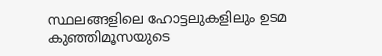സ്ഥലങ്ങളിലെ ഹോട്ടലുകളിലും ഉടമ കുഞ്ഞിമൂസയുടെ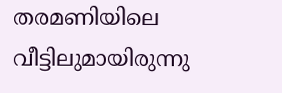തരമണിയിലെ വീട്ടിലുമായിരുന്നു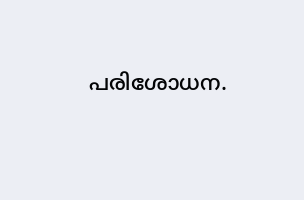പരിശോധന.